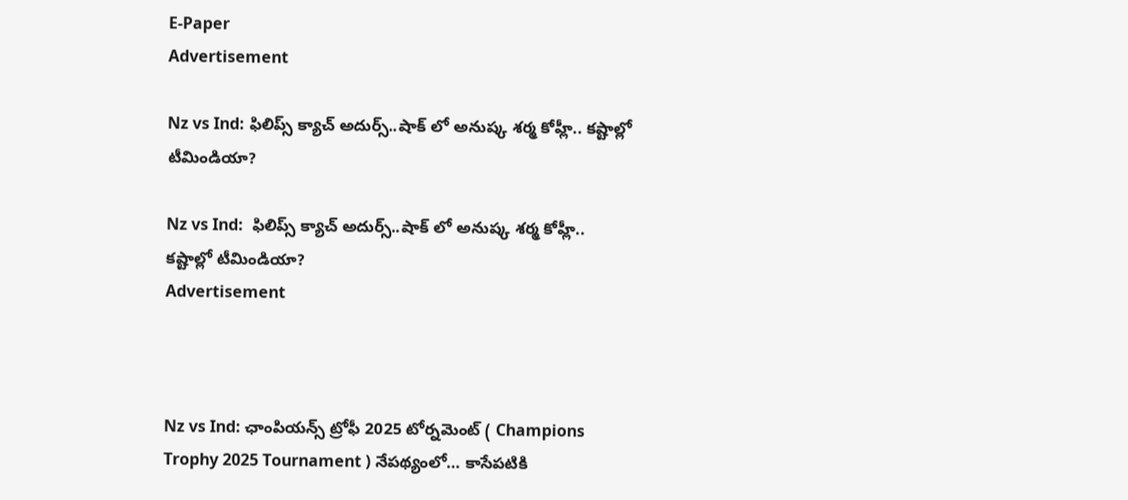E-Paper
Advertisement

Nz vs Ind: ఫిలిప్స్ క్యాచ్ అదుర్స్..షాక్ లో అనుష్క శర్మ కోహ్లీ.. కష్టాల్లో టీమిండియా?

Nz vs Ind:  ఫిలిప్స్ క్యాచ్ అదుర్స్..షాక్ లో అనుష్క శర్మ కోహ్లీ.. కష్టాల్లో టీమిండియా?
Advertisement



Nz vs Ind: ఛాంపియన్స్ ట్రోఫీ 2025 టోర్నమెంట్ ( Champions Trophy 2025 Tournament ) నేపథ్యంలో… కాసేపటికి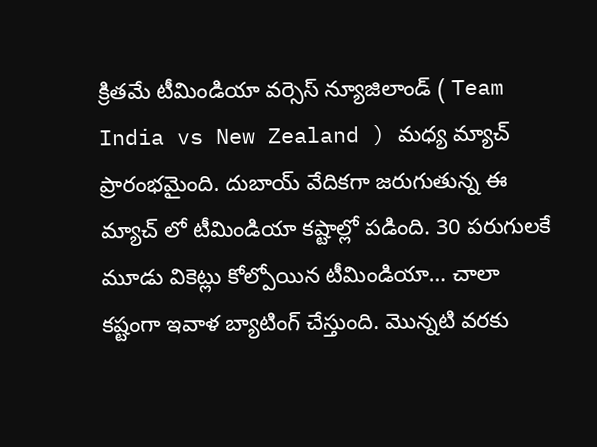క్రితమే టీమిండియా వర్సెస్ న్యూజిలాండ్ ( Team India vs New Zealand ) మధ్య మ్యాచ్ ప్రారంభమైంది. దుబాయ్ వేదికగా జరుగుతున్న ఈ మ్యాచ్ లో టీమిండియా కష్టాల్లో పడింది. 30 పరుగులకే మూడు వికెట్లు కోల్పోయిన టీమిండియా… చాలా కష్టంగా ఇవాళ బ్యాటింగ్ చేస్తుంది. మొన్నటి వరకు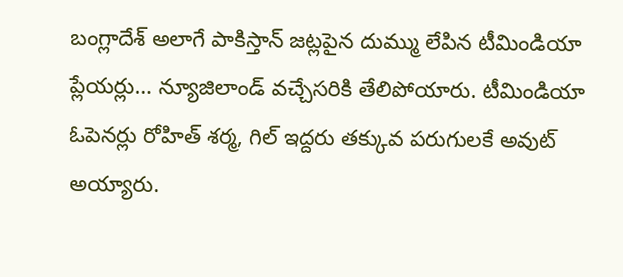బంగ్లాదేశ్ అలాగే పాకిస్తాన్ జట్లపైన దుమ్ము లేపిన టీమిండియా ప్లేయర్లు… న్యూజిలాండ్ వచ్చేసరికి తేలిపోయారు. టీమిండియా ఓపెనర్లు రోహిత్ శర్మ, గిల్ ఇద్దరు తక్కువ పరుగులకే అవుట్ అయ్యారు.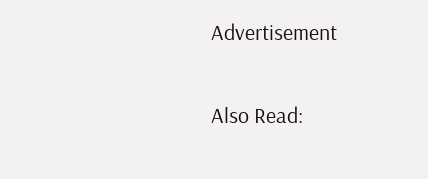Advertisement

Also Read: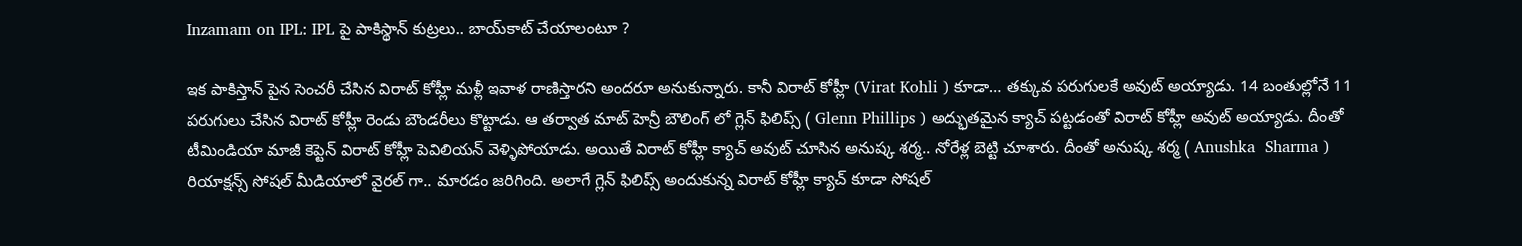Inzamam on IPL: IPL పై పాకిస్థాన్ కుట్రలు.. బాయ్‌కాట్ చేయాలంటూ ?

ఇక పాకిస్తాన్ పైన సెంచరీ చేసిన విరాట్ కోహ్లీ మళ్లీ ఇవాళ రాణిస్తారని అందరూ అనుకున్నారు. కానీ విరాట్ కోహ్లీ (Virat Kohli ) కూడా… తక్కువ పరుగులకే అవుట్ అయ్యాడు. 14 బంతుల్లోనే 11 పరుగులు చేసిన విరాట్ కోహ్లీ రెండు బౌండరీలు కొట్టాడు. ఆ తర్వాత మాట్ హెన్రీ బౌలింగ్ లో గ్లెన్ ఫిలిప్స్ ( Glenn Phillips ) అద్భుతమైన క్యాచ్ పట్టడంతో విరాట్ కోహ్లీ అవుట్ అయ్యాడు. దీంతో టీమిండియా మాజీ కెప్టెన్ విరాట్ కోహ్లీ పెవిలియన్ వెళ్ళిపోయాడు. అయితే విరాట్ కోహ్లీ క్యాచ్ అవుట్ చూసిన అనుష్క శర్మ.. నోరేళ్ల బెట్టి చూశారు. దీంతో అనుష్క శర్మ ( Anushka  Sharma ) రియాక్షన్స్ సోషల్ మీడియాలో వైరల్ గా.. మారడం జరిగింది. అలాగే గ్లెన్ ఫిలిప్స్ అందుకున్న విరాట్ కోహ్లీ క్యాచ్ కూడా సోషల్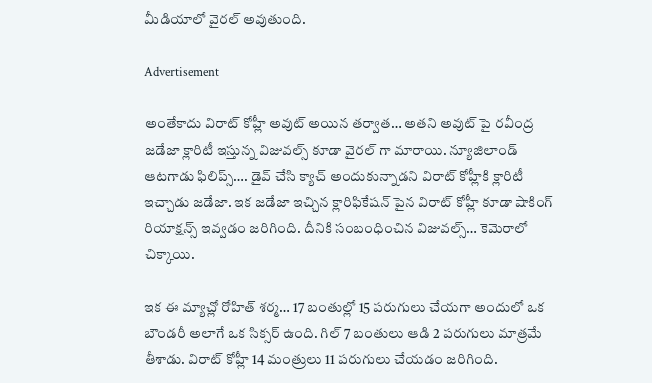మీడియాలో వైరల్ అవుతుంది.

Advertisement

అంతేకాదు విరాట్ కోహ్లీ అవుట్ అయిన తర్వాత… అతని అవుట్ పై రవీంద్ర జడేజా క్లారిటీ ఇస్తున్న విజువల్స్ కూడా వైరల్ గా మారాయి. న్యూజిలాండ్ ఆటగాడు ఫిలిప్స్…. డైవ్ చేసి క్యాచ్ అందుకున్నాడని విరాట్ కోహ్లీకి క్లారిటీ ఇచ్చాడు జడేజా. ఇక జడేజా ఇచ్చిన క్లారిఫికేషన్ పైన విరాట్ కోహ్లీ కూడా షాకింగ్ రియాక్షన్స్ ఇవ్వడం జరిగింది. దీనికి సంబంధించిన విజువల్స్… కెమెరాలో చిక్కాయి.

ఇక ఈ మ్యాచ్లో రోహిత్ శర్మ… 17 బంతుల్లో 15 పరుగులు చేయగా అందులో ఒక బౌండరీ అలాగే ఒక సిక్సర్ ఉంది. గిల్ 7 బంతులు ఆడి 2 పరుగులు మాత్రమే తీశాడు. విరాట్ కోహ్లీ 14 మంత్రులు 11 పరుగులు చేయడం జరిగింది.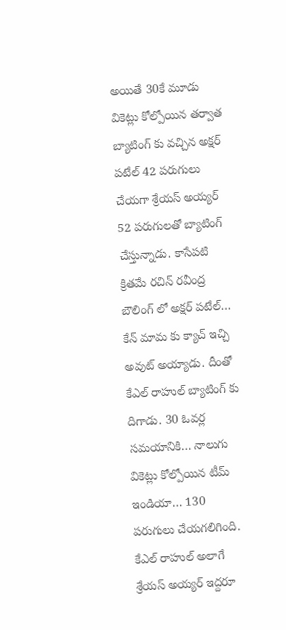అయితే 30కే మూడు వికెట్లు కోల్పోయిన తర్వాత బ్యాటింగ్ కు వచ్చిన అక్షర్ పటేల్ 42 పరుగులు చేయగా శ్రేయస్ అయ్యర్ 52 పరుగులతో బ్యాటింగ్ చేస్తున్నాడు. కాసేపటి క్రితమే రచిన్ రవీంద్ర బౌలింగ్ లో అక్షర్ పటేల్… కేన్ మామ కు క్యాచ్ ఇచ్చి అవుట్ అయ్యాడు. దీంతో కేఎల్ రాహుల్ బ్యాటింగ్ కు దిగాడు. 30 ఓవర్ల సమయానికి… నాలుగు వికెట్లు కోల్పోయిన టీమ్ ఇండియా… 130 పరుగులు చేయగలిగింది. కేఎల్ రాహుల్ అలాగే శ్రేయస్ అయ్యర్ ఇద్దరూ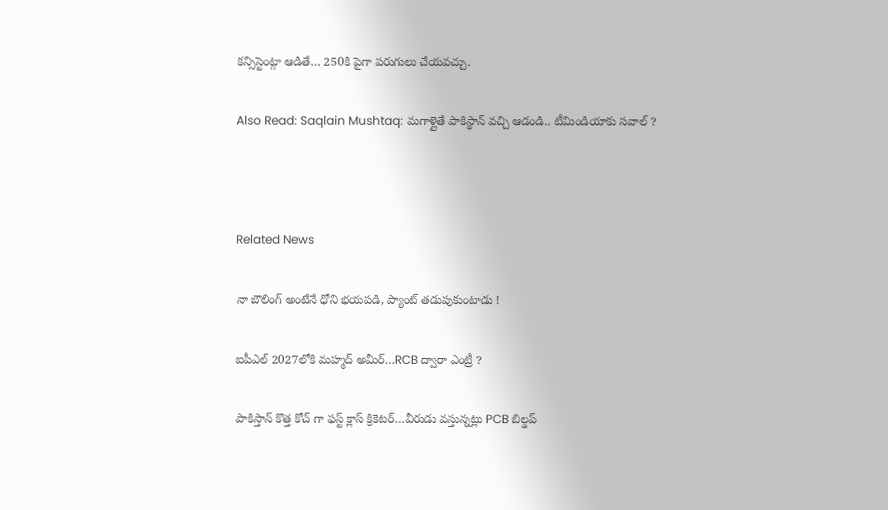కన్సిస్టెంట్గా ఆడితే… 250కి పైగా పరుగులు చేయవచ్చు.

Also Read: Saqlain Mushtaq: మగాళ్లైతే పాకిస్థాన్‌ వచ్చి ఆడండి.. టీమిండియాకు సవాల్‌ ?



Related News

నా బౌలింగ్ అంటేనే ధోని భ‌య‌ప‌డి, ప్యాంట్ త‌డుపుకుంటాడు !

ఐపీఎల్ 2027లోకి మహ్మద్ అమీర్…RCB ద్వారా ఎంట్రీ ?

పాకిస్తాన్ కొత్త‌ కోచ్ గా ఫ‌స్ట్ క్లాస్ క్రికెట‌ర్‌…వీరుడు వ‌స్తున్న‌ట్లు PCB బిల్డ‌ప్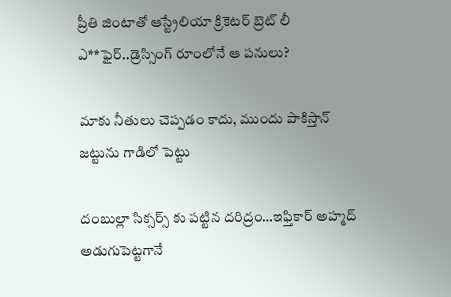ప్రీతి జింటాతో ఆస్ట్రేలియా క్రికెట‌ర్‌ బ్రెట్ లీ ఎ**ఫైర్‌..డ్రెస్సింగ్ రూంలోనే ఆ ప‌నులు?

మాకు నీతులు చెప్ప‌డం కాదు, ముందు పాకిస్తాన్ జ‌ట్టును గాడిలో పెట్టు

దంబుల్లా సిక్సర్స్ కు ప‌ట్టిన ద‌రిద్రం…ఇఫ్తికార్ అహ్మద్ అడుగుపెట్ట‌గానే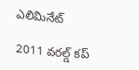ఎలిమినేట్

2011 వ‌ర‌ల్డ్ క‌ప్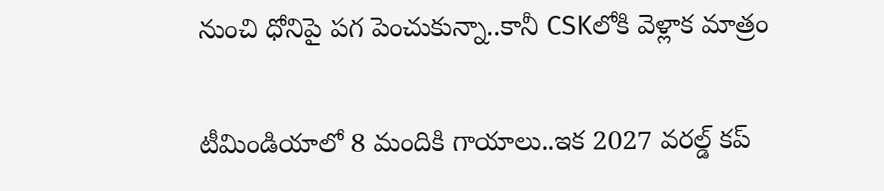నుంచి ధోనిపై ప‌గ పెంచుకున్నా..కానీ CSKలోకి వెళ్లాక మాత్రం

టీమిండియాలో 8 మందికి గాయాలు..ఇక 2027 వ‌ర‌ల్డ్ క‌ప్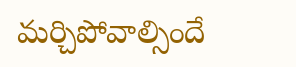మ‌ర్చిపోవాల్సిందే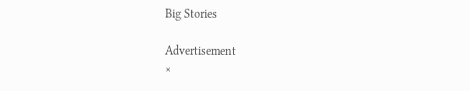Big Stories

Advertisement
×